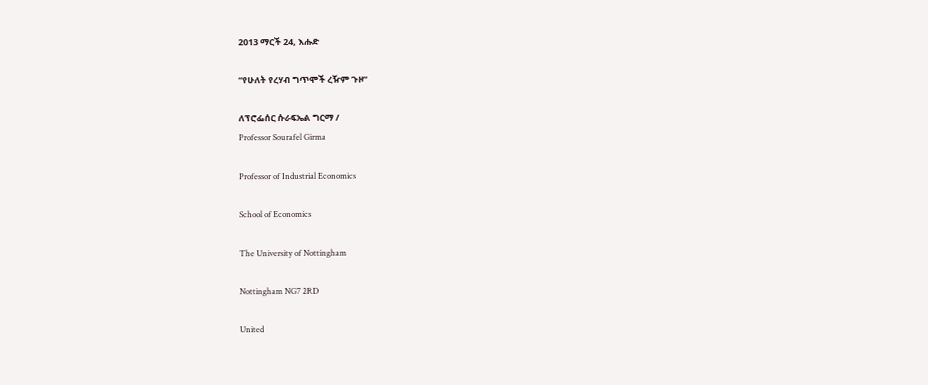2013 ማርች 24, እሑድ

“የሁለት የረሃብ ግጥሞች ረዥም ጉዞ”

ለፕሮፌሰር ሱራፍኤል ግርማ /
Professor Sourafel Girma

Professor of Industrial Economics

School of Economics

The University of Nottingham

Nottingham NG7 2RD

United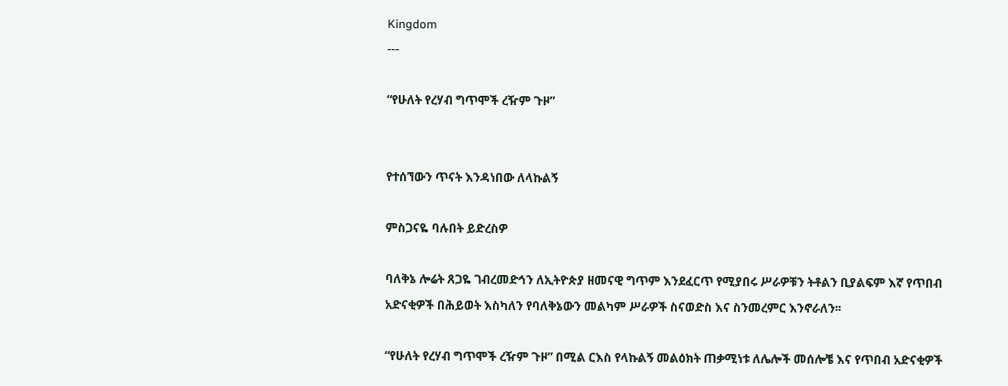Kingdom
---

“የሁለት የረሃብ ግጥሞች ረዥም ጉዞ”


የተሰኘውን ጥናት እንዳነበው ለላኩልኝ

ምስጋናዬ ባሉበት ይድረስዎ

ባለቅኔ ሎሬት ጸጋዬ ገብረመድኅን ለኢትዮጵያ ዘመናዊ ግጥም እንደፈርጥ የሚያበሩ ሥራዎቹን ትቶልን ቢያልፍም እኛ የጥበብ አድናቂዎች በሕይወት እስካለን የባለቅኔውን መልካም ሥራዎች ስናወድስ እና ስንመረምር እንኖራለን፡፡

“የሁለት የረሃብ ግጥሞች ረዥም ጉዞ” በሚል ርእስ የላኩልኝ መልዕክት ጠቃሚነቱ ለሌሎች መሰሎቼ እና የጥበብ አድናቂዎች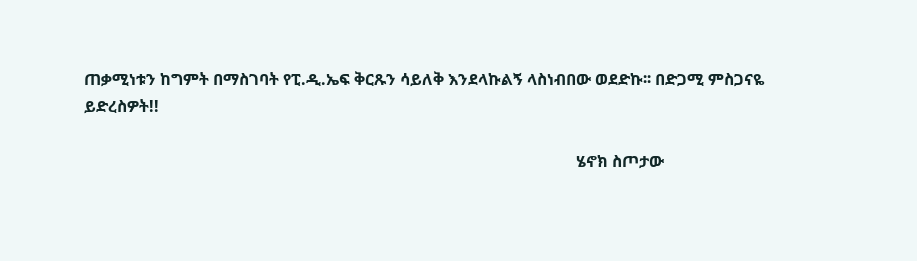ጠቃሚነቱን ከግምት በማስገባት የፒ.ዲ.ኤፍ ቅርጹን ሳይለቅ እንደላኩልኝ ላስነብበው ወደድኩ፡፡ በድጋሚ ምስጋናዬ ይድረስዎት!!

                                                                                                                           ሄኖክ ስጦታው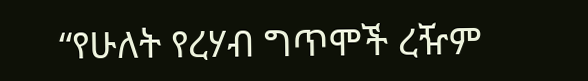“የሁለት የረሃብ ግጥሞች ረዥም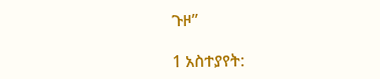ጉዞ”

1 አስተያየት: